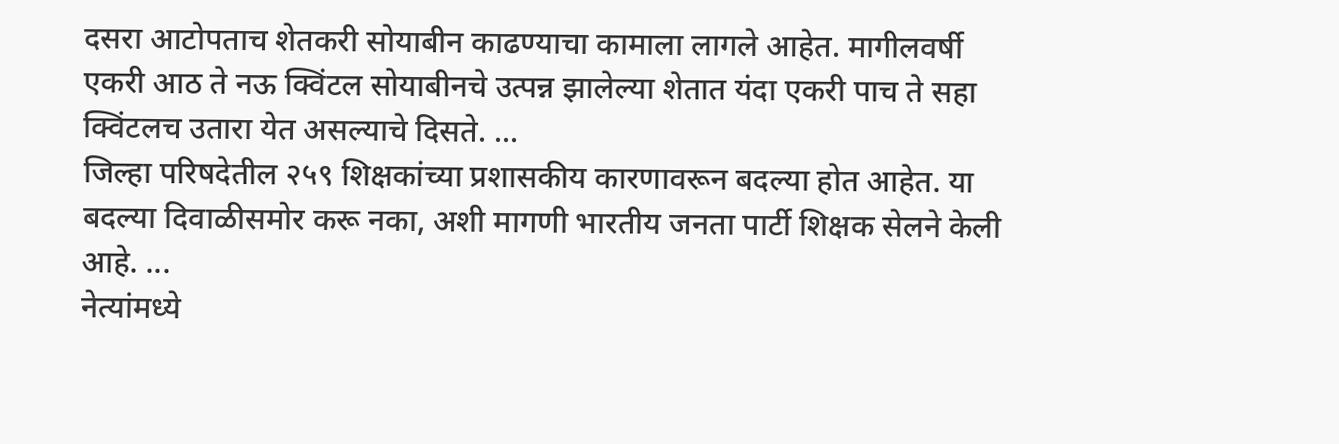दसरा आटोपताच शेतकरी सोयाबीन काढण्याचा कामाला लागले आहेत. मागीलवर्षी एकरी आठ ते नऊ क्विंटल सोयाबीनचे उत्पन्न झालेल्या शेतात यंदा एकरी पाच ते सहा क्विंटलच उतारा येत असल्याचे दिसते. ...
जिल्हा परिषदेतील २५९ शिक्षकांच्या प्रशासकीय कारणावरून बदल्या होत आहेत. या बदल्या दिवाळीसमोर करू नका, अशी मागणी भारतीय जनता पार्टी शिक्षक सेलने केली आहे. ...
नेत्यांमध्ये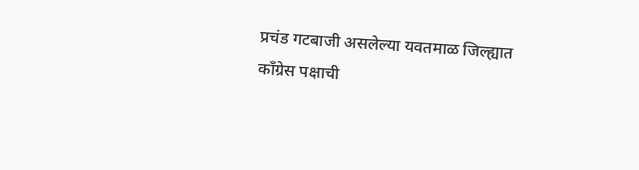प्रचंड गटबाजी असलेल्या यवतमाळ जिल्ह्यात काँग्रेस पक्षाची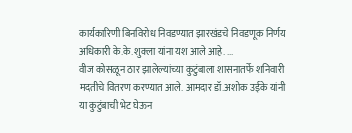कार्यकारिणी बिनविरोध निवडण्यात झारखंडचे निवडणूक निर्णय अधिकारी के.के. शुक्ला यांना यश आले आहे. ...
वीज कोसळून ठार झालेल्यांच्या कुटुंबाला शासनातर्फे शनिवारी मदतीचे वितरण करण्यात आले. आमदार डॉ.अशोक उईके यांनी या कुटुंबाची भेट घेऊन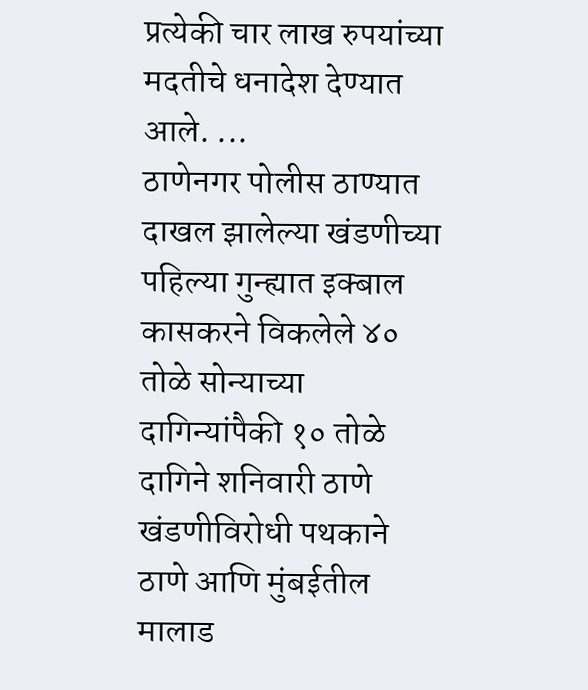प्रत्येकी चार लाख रुपयांच्या मदतीचे धनादेश देण्यात आले. ...
ठाणेनगर पोलीस ठाण्यात दाखल झालेल्या खंडणीच्या पहिल्या गुन्ह्यात इक्बाल कासकरने विकलेले ४० तोळे सोन्याच्या दागिन्यांपैकी १० तोळे दागिने शनिवारी ठाणे खंडणीविरोधी पथकाने ठाणे आणि मुंबईतील मालाड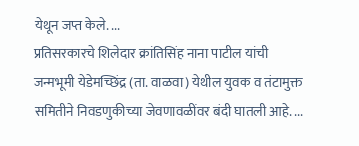येथून जप्त केले. ...
प्रतिसरकारचे शिलेदार क्रांतिसिंह नाना पाटील यांची जन्मभूमी येडेमच्छिंद्र (ता. वाळवा) येथील युवक व तंटामुक्त समितीने निवडणुकीच्या जेवणावळींवर बंदी घातली आहे. ...